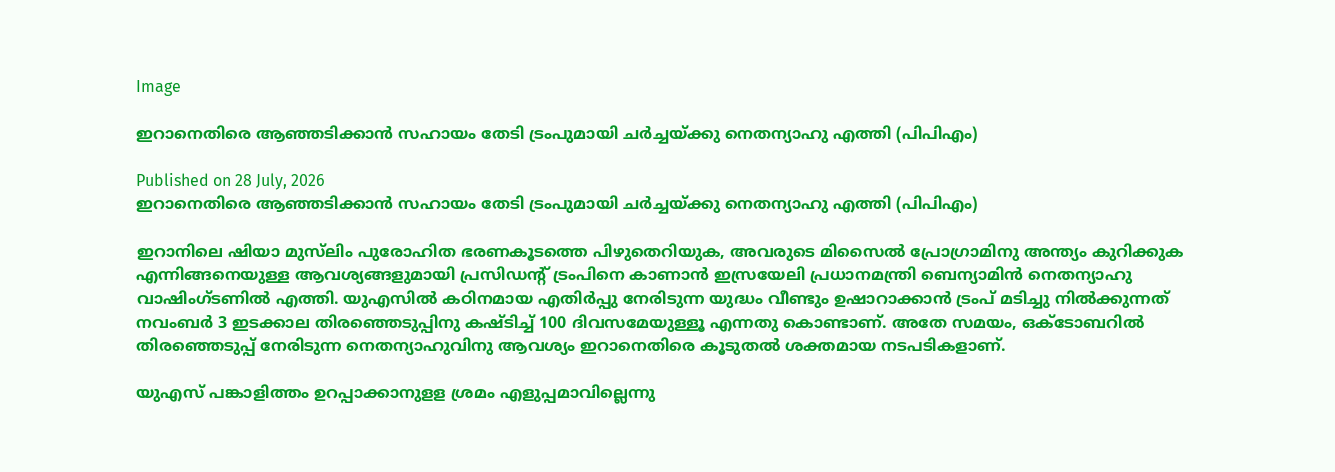Image

ഇറാനെതിരെ ആഞ്ഞടിക്കാൻ സഹായം തേടി ട്രംപുമായി ചർച്ചയ്ക്കു നെതന്യാഹു എത്തി (പിപിഎം)

Published on 28 July, 2026
ഇറാനെതിരെ ആഞ്ഞടിക്കാൻ സഹായം തേടി ട്രംപുമായി ചർച്ചയ്ക്കു നെതന്യാഹു എത്തി (പിപിഎം)

ഇറാനിലെ ഷിയാ മുസ്‌ലിം പുരോഹിത ഭരണകൂടത്തെ പിഴുതെറിയുക, അവരുടെ മിസൈൽ പ്രോഗ്രാമിനു അന്ത്യം കുറിക്കുക എന്നിങ്ങനെയുള്ള ആവശ്യങ്ങളുമായി പ്രസിഡന്റ് ട്രംപിനെ കാണാൻ ഇസ്രയേലി പ്രധാനമന്ത്രി ബെന്യാമിൻ നെതന്യാഹു വാഷിംഗ്ടണിൽ എത്തി. യുഎസിൽ കഠിനമായ എതിർപ്പു നേരിടുന്ന യുദ്ധം വീണ്ടും ഉഷാറാക്കാൻ ട്രംപ് മടിച്ചു നിൽക്കുന്നത് നവംബർ 3 ഇടക്കാല തിരഞ്ഞെടുപ്പിനു കഷ്ടിച്ച് 100 ദിവസമേയുള്ളൂ എന്നതു കൊണ്ടാണ്. അതേ സമയം, ഒക്ടോബറിൽ തിരഞ്ഞെടുപ്പ് നേരിടുന്ന നെതന്യാഹുവിനു ആവശ്യം ഇറാനെതിരെ കൂടുതൽ ശക്തമായ നടപടികളാണ്.

യുഎസ് പങ്കാളിത്തം ഉറപ്പാക്കാനുളള ശ്രമം എളുപ്പമാവില്ലെന്നു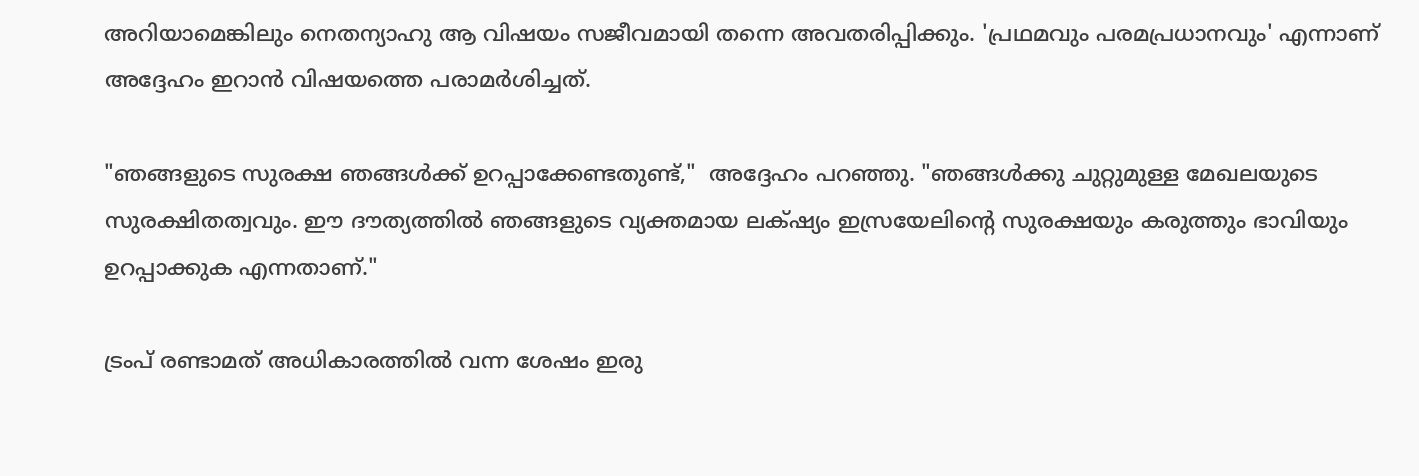അറിയാമെങ്കിലും നെതന്യാഹു ആ വിഷയം സജീവമായി തന്നെ അവതരിപ്പിക്കും. 'പ്രഥമവും പരമപ്രധാനവും' എന്നാണ് അദ്ദേഹം ഇറാൻ വിഷയത്തെ പരാമർശിച്ചത്.

"ഞങ്ങളുടെ സുരക്ഷ ഞങ്ങൾക്ക് ഉറപ്പാക്കേണ്ടതുണ്ട്,"  അദ്ദേഹം പറഞ്ഞു. "ഞങ്ങൾക്കു ചുറ്റുമുള്ള മേഖലയുടെ സുരക്ഷിതത്വവും. ഈ ദൗത്യത്തിൽ ഞങ്ങളുടെ വ്യക്തമായ ലക്‌ഷ്യം ഇസ്രയേലിന്റെ സുരക്ഷയും കരുത്തും ഭാവിയും ഉറപ്പാക്കുക എന്നതാണ്."

ട്രംപ് രണ്ടാമത് അധികാരത്തിൽ വന്ന ശേഷം ഇരു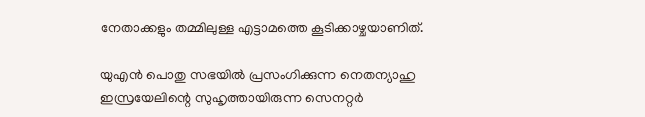നേതാക്കളും തമ്മിലുള്ള എട്ടാമത്തെ കൂടിക്കാഴ്ചയാണിത്.

യുഎൻ പൊതു സഭയിൽ പ്രസംഗിക്കുന്ന നെതന്യാഹു ഇസ്രയേലിന്റെ സുഹൃത്തായിരുന്ന സെനറ്റർ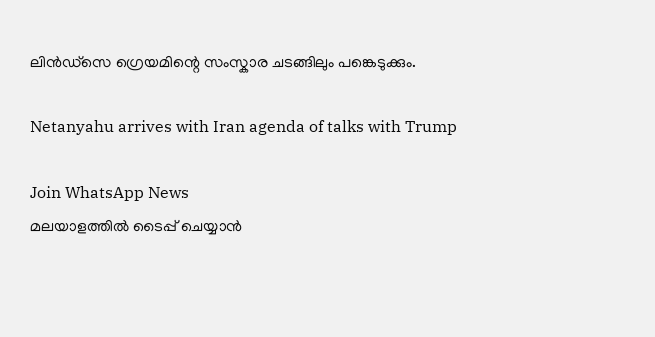ലിൻഡ്‌സെ ഗ്രെയമിന്റെ സംസ്കാര ചടങ്ങിലും പങ്കെടുക്കും.

Netanyahu arrives with Iran agenda of talks with Trump

Join WhatsApp News
മലയാളത്തില്‍ ടൈപ്പ് ചെയ്യാന്‍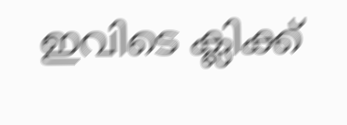ഇവിടെ ക്ലിക്ക്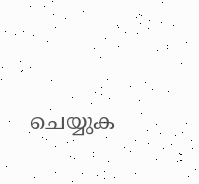ചെയ്യുക